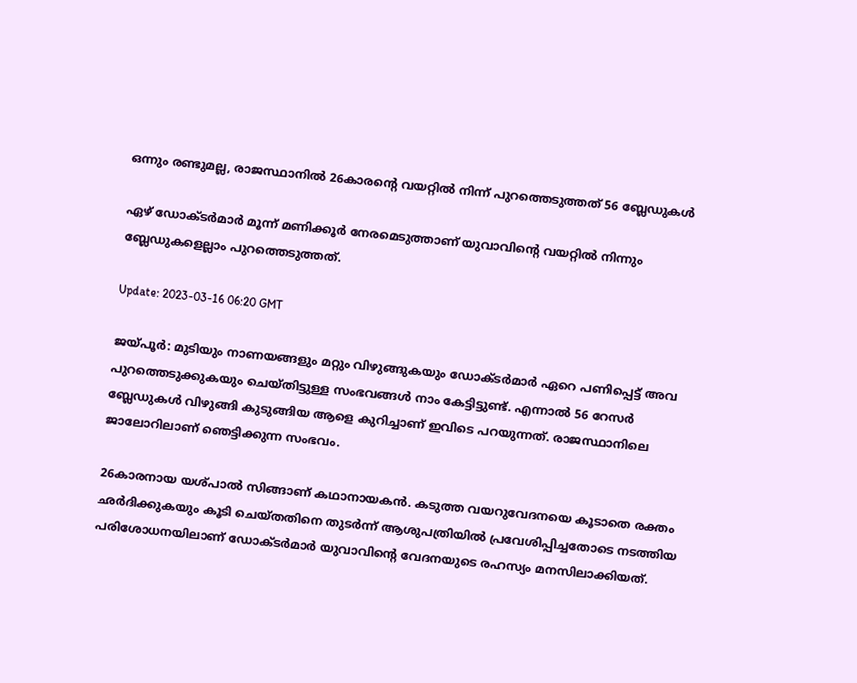ഒന്നും രണ്ടുമല്ല, രാജസ്ഥാനിൽ 26കാരന്റെ വയറ്റിൽ നിന്ന് പുറത്തെടുത്തത് 56 ബ്ലേഡുകൾ

ഏഴ് ഡോക്ടർമാർ മൂന്ന് മണിക്കൂർ നേരമെടുത്താണ് യുവാവിന്റെ വയറ്റിൽ നിന്നും ബ്ലേഡുകളെല്ലാം പുറത്തെടുത്തത്.

Update: 2023-03-16 06:20 GMT

ജയ്പൂർ: മുടിയും നാണയങ്ങളും മറ്റും വിഴുങ്ങുകയും ഡോക്ടർമാർ ഏറെ പണിപ്പെട്ട് അവ പുറത്തെടുക്കുകയും ചെയ്തിട്ടുള്ള സംഭവങ്ങൾ നാം കേട്ടിട്ടുണ്ട്. എന്നാൽ 56 റേസർ ബ്ലേഡുകൾ വിഴുങ്ങി കുടുങ്ങിയ ആളെ കുറിച്ചാണ് ഇവിടെ പറയുന്നത്. രാജസ്ഥാനിലെ ജാലോറിലാണ് ഞെട്ടിക്കുന്ന സംഭവം.

26കാരനായ യശ്പാൽ സിങ്ങാണ് കഥാനായകൻ. കടുത്ത വയറുവേദനയെ കൂടാതെ രക്തം ഛർദിക്കുകയും കൂടി ചെയ്തതിനെ തുടർന്ന് ആശുപത്രിയിൽ പ്രവേശിപ്പിച്ചതോടെ നടത്തിയ പരിശോധനയിലാണ് ഡോക്ടർമാർ യുവാവിന്റെ വേദനയുടെ രഹസ്യം മനസിലാക്കിയത്.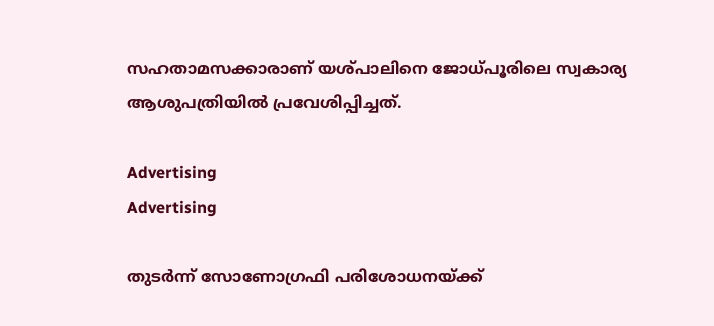സഹതാമസക്കാരാണ് യശ്പാലിനെ ജോധ്പൂരിലെ സ്വകാര്യ ആശുപത്രിയിൽ പ്രവേശിപ്പിച്ചത്.

Advertising
Advertising

തുടർന്ന് സോണോഗ്രഫി പരിശോധനയ്ക്ക്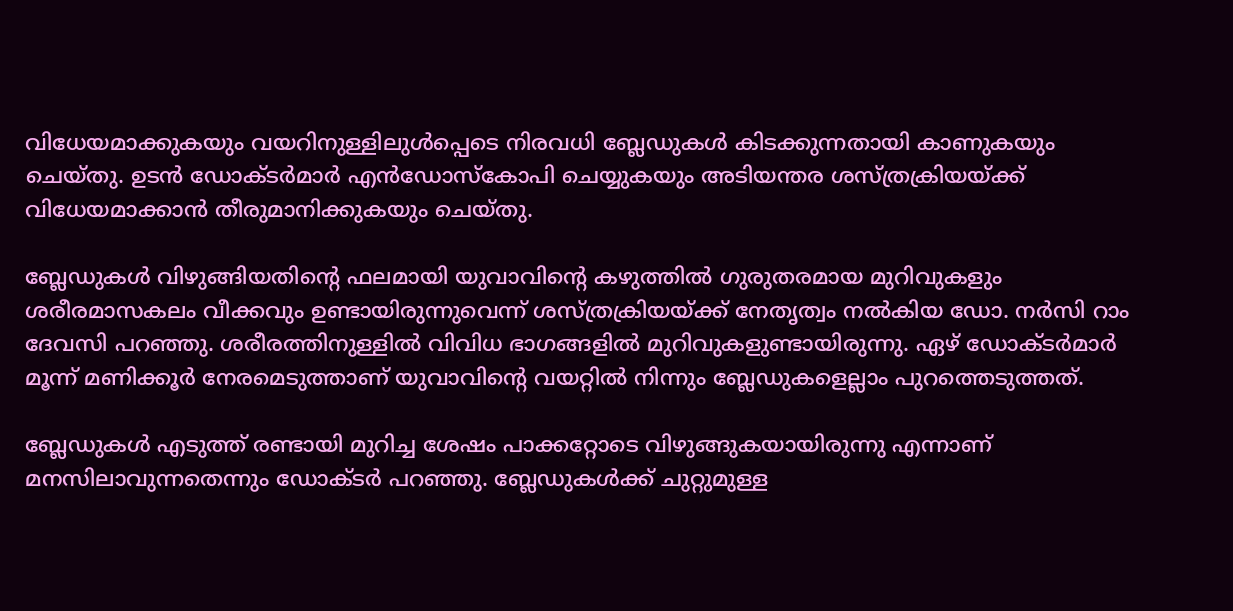വിധേയമാക്കുകയും വയറിനുള്ളിലുൾപ്പെടെ നിരവധി ബ്ലേഡുകൾ കിടക്കുന്നതായി കാണുകയും ചെയ്തു. ഉടൻ ഡോക്ടർമാർ എൻഡോസ്കോപി ചെയ്യുകയും അടിയന്തര ശസ്ത്രക്രിയയ്ക്ക് വിധേയമാക്കാൻ തീരുമാനിക്കുകയും ചെയ്തു.

ബ്ലേഡുകൾ വിഴുങ്ങിയതിന്റെ ഫലമായി യുവാവി‍ന്റെ കഴുത്തിൽ ഗുരുതരമായ മുറിവുകളും ശരീരമാസകലം വീക്കവും ഉണ്ടായിരുന്നുവെന്ന് ശസ്ത്രക്രിയയ്ക്ക് നേതൃത്വം നൽകിയ ഡോ. നർസി റാം ദേവസി പറഞ്ഞു. ശരീരത്തിനുള്ളിൽ വിവിധ ഭാഗങ്ങളിൽ മുറിവുകളുണ്ടായിരുന്നു. ഏഴ് ഡോക്ടർമാർ മൂന്ന് മണിക്കൂർ നേരമെടുത്താണ് യുവാവിന്റെ വയറ്റിൽ നിന്നും ബ്ലേഡുകളെല്ലാം പുറത്തെടുത്തത്.

ബ്ലേഡുകൾ എടുത്ത് രണ്ടായി മുറിച്ച ശേഷം പാക്കറ്റോടെ വിഴുങ്ങുകയായിരുന്നു എന്നാണ് മനസിലാവുന്നതെന്നും ഡോക്ടർ പറഞ്ഞു. ബ്ലേഡുകൾക്ക് ചുറ്റുമുള്ള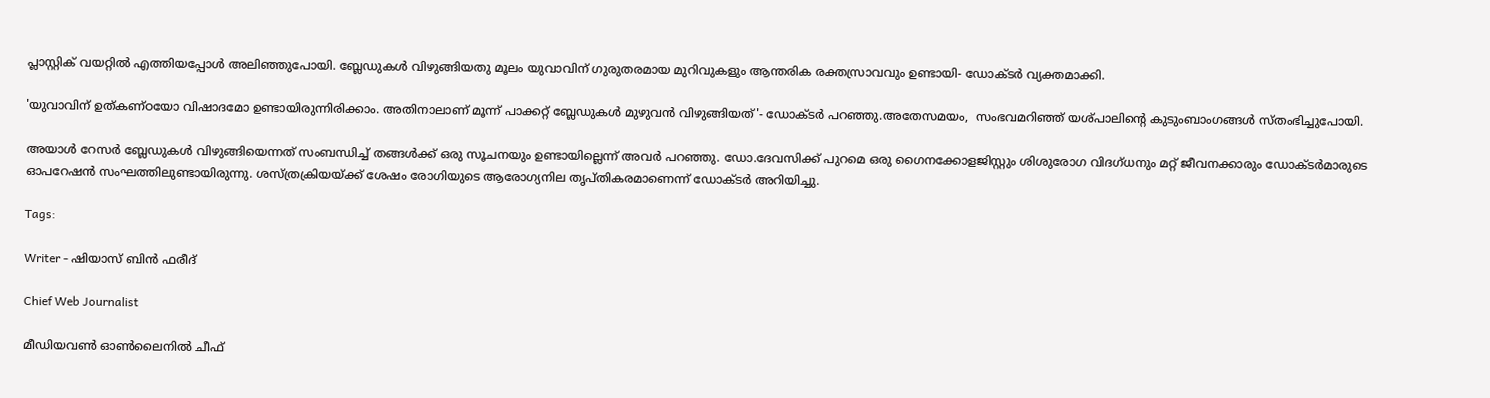പ്ലാസ്റ്റിക് വയറ്റിൽ എത്തിയപ്പോൾ അലിഞ്ഞുപോയി. ബ്ലേഡുകൾ വിഴുങ്ങിയതു മൂലം യുവാവിന് ഗുരുതരമായ മുറിവുകളും ആന്തരിക രക്തസ്രാവവും ഉണ്ടായി- ഡോക്ടർ വ്യക്തമാക്കി.

'യുവാവിന് ഉത്കണ്ഠയോ വിഷാദമോ ഉണ്ടായിരുന്നിരിക്കാം. അതിനാലാണ് മൂന്ന് പാക്കറ്റ് ബ്ലേഡുകൾ മുഴുവൻ വിഴുങ്ങിയത്'- ഡോക്ടർ പറഞ്ഞു.അതേസമയം,  സംഭവമറിഞ്ഞ് യശ്പാലിന്റെ കുടുംബാംഗങ്ങൾ സ്തംഭിച്ചുപോയി.

അയാൾ റേസർ ബ്ലേഡുകൾ വിഴുങ്ങിയെന്നത് സംബന്ധിച്ച് തങ്ങൾക്ക് ഒരു സൂചനയും ഉണ്ടായില്ലെന്ന് അവർ പറഞ്ഞു. ഡോ.ദേവസിക്ക് പുറമെ ഒരു ഗൈനക്കോളജിസ്റ്റും ശിശുരോഗ വിദഗ്ധനും മറ്റ് ജീവനക്കാരും ഡോക്ടർമാരുടെ ഓപറേഷൻ സംഘത്തിലുണ്ടായിരുന്നു. ശസ്ത്രക്രിയയ്ക്ക് ശേഷം രോഗിയുടെ ആരോഗ്യനില തൃപ്തികരമാണെന്ന് ഡോക്ടർ അറിയിച്ചു.

Tags:

Writer - ഷിയാസ് ബിന്‍ ഫരീദ്

Chief Web Journalist

മീഡിയവണ്‍ ഓണ്‍ലൈനില്‍ ചീഫ്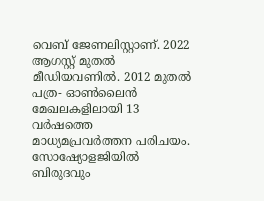വെബ് ജേണലിസ്റ്റാണ്. 2022 ആഗസ്റ്റ് മുതല്‍ മീഡിയവണില്‍. 2012 മുതല്‍ പത്ര- ഓണ്‍ലൈന്‍ മേഖലകളിലായി 13 വര്‍ഷത്തെ മാധ്യമപ്രവര്‍ത്തന പരിചയം. സോഷ്യോളജിയില്‍ ബിരുദവും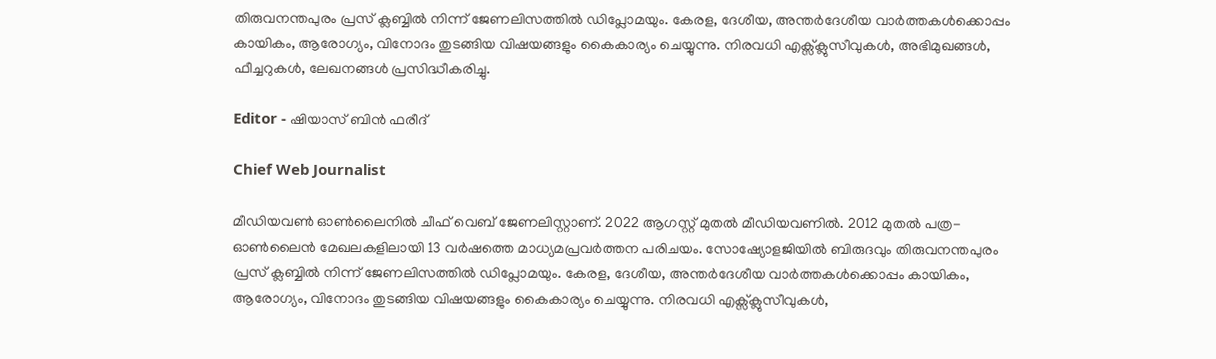തിരുവനന്തപുരം പ്രസ് ക്ലബ്ബില്‍ നിന്ന് ജേണലിസത്തില്‍ ഡിപ്ലോമയും. കേരള, ദേശീയ, അന്തര്‍ദേശീയ വാര്‍ത്തകള്‍ക്കൊപ്പം കായികം, ആരോഗ്യം, വിനോദം തുടങ്ങിയ വിഷയങ്ങളും കൈകാര്യം ചെയ്യുന്നു. നിരവധി എക്സ്ക്ലുസീവുകള്‍, അഭിമുഖങ്ങള്‍, ഫീച്ചറുകള്‍, ലേഖനങ്ങള്‍ പ്രസിദ്ധീകരിച്ചു.

Editor - ഷിയാസ് ബിന്‍ ഫരീദ്

Chief Web Journalist

മീഡിയവണ്‍ ഓണ്‍ലൈനില്‍ ചീഫ് വെബ് ജേണലിസ്റ്റാണ്. 2022 ആഗസ്റ്റ് മുതല്‍ മീഡിയവണില്‍. 2012 മുതല്‍ പത്ര- ഓണ്‍ലൈന്‍ മേഖലകളിലായി 13 വര്‍ഷത്തെ മാധ്യമപ്രവര്‍ത്തന പരിചയം. സോഷ്യോളജിയില്‍ ബിരുദവും തിരുവനന്തപുരം പ്രസ് ക്ലബ്ബില്‍ നിന്ന് ജേണലിസത്തില്‍ ഡിപ്ലോമയും. കേരള, ദേശീയ, അന്തര്‍ദേശീയ വാര്‍ത്തകള്‍ക്കൊപ്പം കായികം, ആരോഗ്യം, വിനോദം തുടങ്ങിയ വിഷയങ്ങളും കൈകാര്യം ചെയ്യുന്നു. നിരവധി എക്സ്ക്ലുസീവുകള്‍,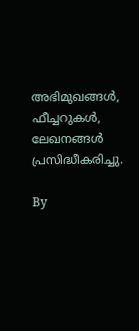അഭിമുഖങ്ങള്‍, ഫീച്ചറുകള്‍, ലേഖനങ്ങള്‍ പ്രസിദ്ധീകരിച്ചു.

By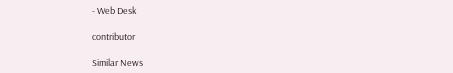- Web Desk

contributor

Similar News